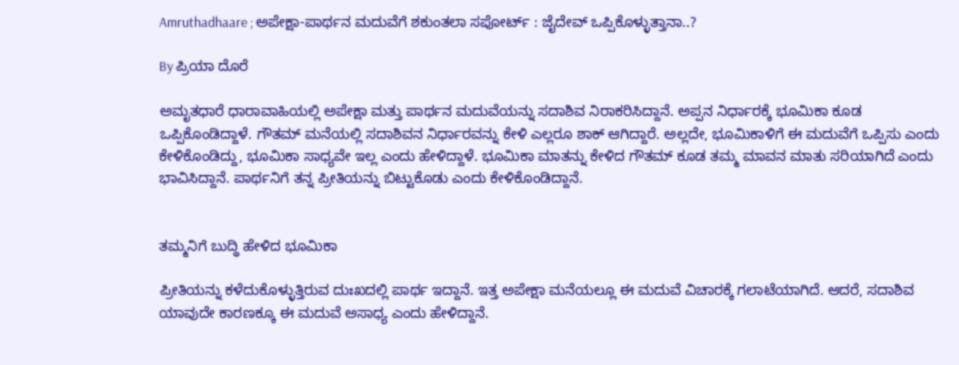Amruthadhaare ; ಅಪೇಕ್ಷಾ-ಪಾರ್ಥನ ಮದುವೆಗೆ ಶಕುಂತಲಾ ಸಪೋರ್ಟ್ : ಜೈದೇವ್ ಒಪ್ಪಿಕೊಳ್ಳುತ್ತಾನಾ..?

By ಪ್ರಿಯಾ ದೊರೆ

ಅಮೃತಧಾರೆ ಧಾರಾವಾಹಿಯಲ್ಲಿ ಅಪೇಕ್ಷಾ ಮತ್ತು ಪಾರ್ಥನ ಮದುವೆಯನ್ನು ಸದಾಶಿವ ನಿರಾಕರಿಸಿದ್ದಾನೆ. ಅಪ್ಪನ ನಿರ್ಧಾರಕ್ಕೆ ಭೂಮಿಕಾ ಕೂಡ ಒಪ್ಪಿಕೊಂಡಿದ್ದಾಳೆ. ಗೌತಮ್ ಮನೆಯಲ್ಲಿ ಸದಾಶಿವನ ನಿರ್ಧಾರವನ್ನು ಕೇಳಿ ಎಲ್ಲರೂ ಶಾಕ್ ಆಗಿದ್ದಾರೆ. ಅಲ್ಲದೇ, ಭೂಮಿಕಾಳಿಗೆ ಈ ಮದುವೆಗೆ ಒಪ್ಪಿಸು ಎಂದು ಕೇಳಿಕೊಂಡಿದ್ದು, ಭೂಮಿಕಾ ಸಾಧ್ಯವೇ ಇಲ್ಲ ಎಂದು ಹೇಳಿದ್ದಾಳೆ. ಭೂಮಿಕಾ ಮಾತನ್ನು ಕೇಳಿದ ಗೌತಮ್ ಕೂಡ ತಮ್ಮ ಮಾವನ ಮಾತು ಸರಿಯಾಗಿದೆ ಎಂದು ಭಾವಿಸಿದ್ದಾನೆ. ಪಾರ್ಥನಿಗೆ ತನ್ನ ಪ್ರೀತಿಯನ್ನು ಬಿಟ್ಟುಕೊಡು ಎಂದು ಕೇಳಿಕೊಂಡಿದ್ದಾನೆ.


ತಮ್ಮನಿಗೆ ಬುದ್ಧಿ ಹೇಳಿದ ಭೂಮಿಕಾ

ಪ್ರೀತಿಯನ್ನು ಕಳೆದುಕೊಳ್ಳುತ್ತಿರುವ ದುಃಖದಲ್ಲಿ ಪಾರ್ಥ ಇದ್ದಾನೆ. ಇತ್ತ ಅಪೇಕ್ಷಾ ಮನೆಯಲ್ಲೂ ಈ ಮದುವೆ ವಿಚಾರಕ್ಕೆ ಗಲಾಟೆಯಾಗಿದೆ. ಆದರೆ, ಸದಾಶಿವ ಯಾವುದೇ ಕಾರಣಕ್ಕೂ ಈ ಮದುವೆ ಅಸಾಧ್ಯ ಎಂದು ಹೇಳಿದ್ದಾನೆ.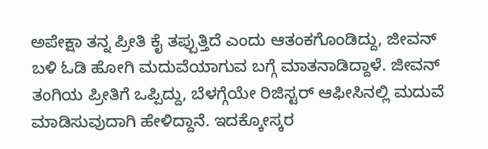ಅಪೇಕ್ಷಾ ತನ್ನ ಪ್ರೀತಿ ಕೈ ತಪ್ಪುತ್ತಿದೆ ಎಂದು ಆತಂಕಗೊಂಡಿದ್ದು, ಜೀವನ್ ಬಳಿ ಓಡಿ ಹೋಗಿ ಮದುವೆಯಾಗುವ ಬಗ್ಗೆ ಮಾತನಾಡಿದ್ದಾಳೆ. ಜೀವನ್ ತಂಗಿಯ ಪ್ರೀತಿಗೆ ಒಪ್ಪಿದ್ದು, ಬೆಳಗ್ಗೆಯೇ ರಿಜಿಸ್ಟರ್ ಆಫೀಸಿನಲ್ಲಿ ಮದುವೆ ಮಾಡಿಸುವುದಾಗಿ ಹೇಳಿದ್ದಾನೆ. ಇದಕ್ಕೋಸ್ಕರ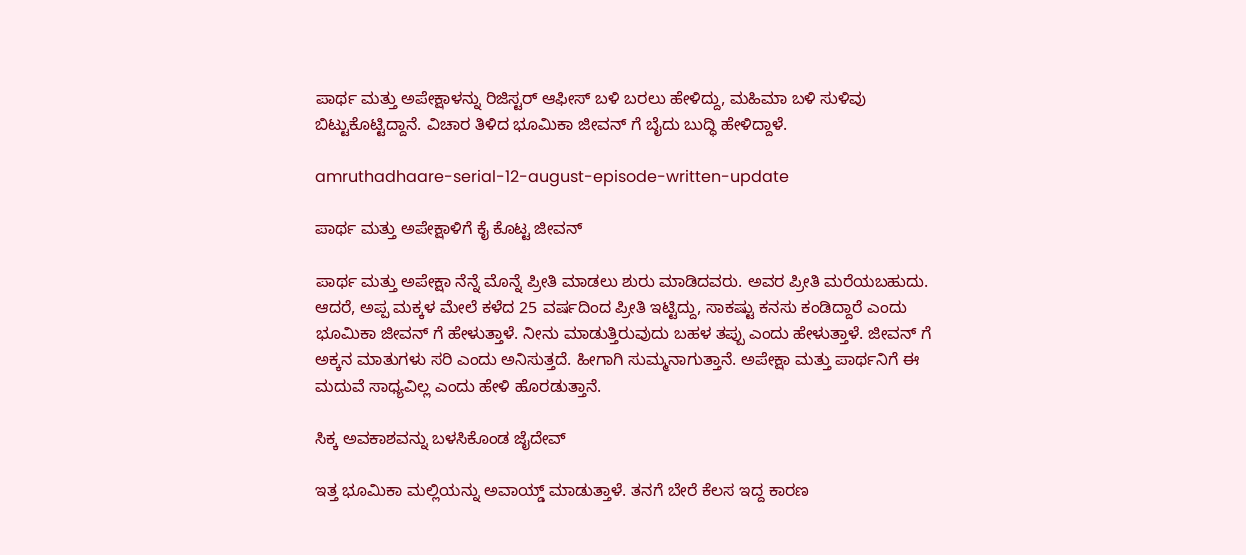ಪಾರ್ಥ ಮತ್ತು ಅಪೇಕ್ಷಾಳನ್ನು ರಿಜಿಸ್ಟರ್ ಆಫೀಸ್ ಬಳಿ ಬರಲು ಹೇಳಿದ್ದು, ಮಹಿಮಾ ಬಳಿ ಸುಳಿವು ಬಿಟ್ಟುಕೊಟ್ಟಿದ್ದಾನೆ. ವಿಚಾರ ತಿಳಿದ ಭೂಮಿಕಾ ಜೀವನ್ ಗೆ ಬೈದು ಬುದ್ಧಿ ಹೇಳಿದ್ದಾಳೆ.

amruthadhaare-serial-12-august-episode-written-update

ಪಾರ್ಥ ಮತ್ತು ಅಪೇಕ್ಷಾಳಿಗೆ ಕೈ ಕೊಟ್ಟ ಜೀವನ್

ಪಾರ್ಥ ಮತ್ತು ಅಪೇಕ್ಷಾ ನೆನ್ನೆ ಮೊನ್ನೆ ಪ್ರೀತಿ ಮಾಡಲು ಶುರು ಮಾಡಿದವರು. ಅವರ ಪ್ರೀತಿ ಮರೆಯಬಹುದು. ಆದರೆ, ಅಪ್ಪ ಮಕ್ಕಳ ಮೇಲೆ ಕಳೆದ 25 ವರ್ಷದಿಂದ ಪ್ರೀತಿ ಇಟ್ಟಿದ್ದು, ಸಾಕಷ್ಟು ಕನಸು ಕಂಡಿದ್ದಾರೆ ಎಂದು ಭೂಮಿಕಾ ಜೀವನ್ ಗೆ ಹೇಳುತ್ತಾಳೆ. ನೀನು ಮಾಡುತ್ತಿರುವುದು ಬಹಳ ತಪ್ಪು ಎಂದು ಹೇಳುತ್ತಾಳೆ. ಜೀವನ್ ಗೆ ಅಕ್ಕನ ಮಾತುಗಳು ಸರಿ ಎಂದು ಅನಿಸುತ್ತದೆ. ಹೀಗಾಗಿ ಸುಮ್ಮನಾಗುತ್ತಾನೆ. ಅಪೇಕ್ಷಾ ಮತ್ತು ಪಾರ್ಥನಿಗೆ ಈ ಮದುವೆ ಸಾಧ್ಯವಿಲ್ಲ ಎಂದು ಹೇಳಿ ಹೊರಡುತ್ತಾನೆ.

ಸಿಕ್ಕ ಅವಕಾಶವನ್ನು ಬಳಸಿಕೊಂಡ ಜೈದೇವ್

ಇತ್ತ ಭೂಮಿಕಾ ಮಲ್ಲಿಯನ್ನು ಅವಾಯ್ಡ್ ಮಾಡುತ್ತಾಳೆ. ತನಗೆ ಬೇರೆ ಕೆಲಸ ಇದ್ದ ಕಾರಣ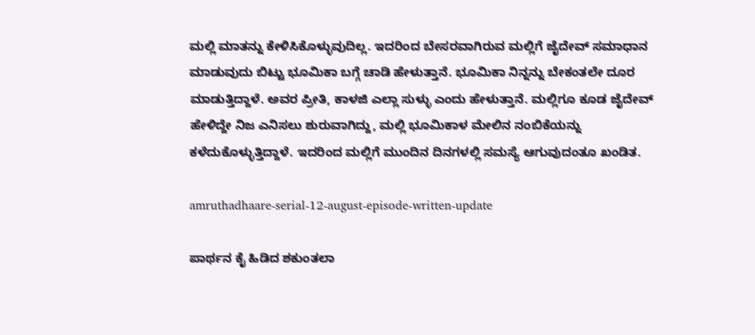ಮಲ್ಲಿ ಮಾತನ್ನು ಕೇಳಿಸಿಕೊಳ್ಳುವುದಿಲ್ಲ. ಇದರಿಂದ ಬೇಸರವಾಗಿರುವ ಮಲ್ಲಿಗೆ ಜೈದೇವ್ ಸಮಾಧಾನ ಮಾಡುವುದು ಬಿಟ್ಟು ಭೂಮಿಕಾ ಬಗ್ಗೆ ಚಾಡಿ ಹೇಳುತ್ತಾನೆ. ಭೂಮಿಕಾ ನಿನ್ನನ್ನು ಬೇಕಂತಲೇ ದೂರ ಮಾಡುತ್ತಿದ್ದಾಳೆ. ಅವರ ಪ್ರೀತಿ, ಕಾಳಜಿ ಎಲ್ಲಾ ಸುಳ್ಳು ಎಂದು ಹೇಳುತ್ತಾನೆ. ಮಲ್ಲಿಗೂ ಕೂಡ ಜೈದೇವ್ ಹೇಳಿದ್ದೇ ನಿಜ ಎನಿಸಲು ಶುರುವಾಗಿದ್ದು, ಮಲ್ಲಿ ಭೂಮಿಕಾಳ ಮೇಲಿನ ನಂಬಿಕೆಯನ್ನು ಕಳೆದುಕೊಳ್ಳುತ್ತಿದ್ದಾಳೆ. ಇದರಿಂದ ಮಲ್ಲಿಗೆ ಮುಂದಿನ ದಿನಗಳಲ್ಲಿ ಸಮಸ್ಯೆ ಆಗುವುದಂತೂ ಖಂಡಿತ.

amruthadhaare-serial-12-august-episode-written-update

ಪಾರ್ಥನ ಕೈ ಹಿಡಿದ ಶಕುಂತಲಾ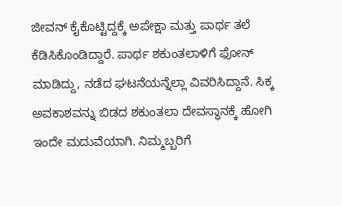ಜೀವನ್ ಕೈಕೊಟ್ಟಿದ್ದಕ್ಕೆ ಅಪೇಕ್ಷಾ ಮತ್ತು ಪಾರ್ಥ ತಲೆ ಕೆಡಿಸಿಕೊಂಡಿದ್ದಾರೆ. ಪಾರ್ಥ ಶಕುಂತಲಾಳಿಗೆ ಫೋನ್ ಮಾಡಿದ್ದು, ನಡೆದ ಘಟನೆಯನ್ನೆಲ್ಲಾ ವಿವರಿಸಿದ್ದಾನೆ. ಸಿಕ್ಕ ಅವಕಾಶವನ್ನು ಬಿಡದ ಶಕುಂತಲಾ ದೇವಸ್ಥಾನಕ್ಕೆ ಹೋಗಿ ಇಂದೇ ಮದುವೆಯಾಗಿ. ನಿಮ್ಮಬ್ಬರಿಗೆ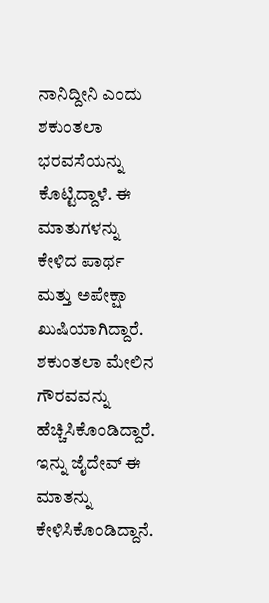ನಾನಿದ್ದೀನಿ ಎಂದು ಶಕುಂತಲಾ ಭರವಸೆಯನ್ನು ಕೊಟ್ಟಿದ್ದಾಳೆ. ಈ ಮಾತುಗಳನ್ನು ಕೇಳಿದ ಪಾರ್ಥ ಮತ್ತು ಅಪೇಕ್ಷಾ ಖುಷಿಯಾಗಿದ್ದಾರೆ. ಶಕುಂತಲಾ ಮೇಲಿನ ಗೌರವವನ್ನು ಹೆಚ್ಚಿಸಿಕೊಂಡಿದ್ದಾರೆ. ಇನ್ನು ಜೈದೇವ್ ಈ ಮಾತನ್ನು ಕೇಳಿಸಿಕೊಂಡಿದ್ದಾನೆ.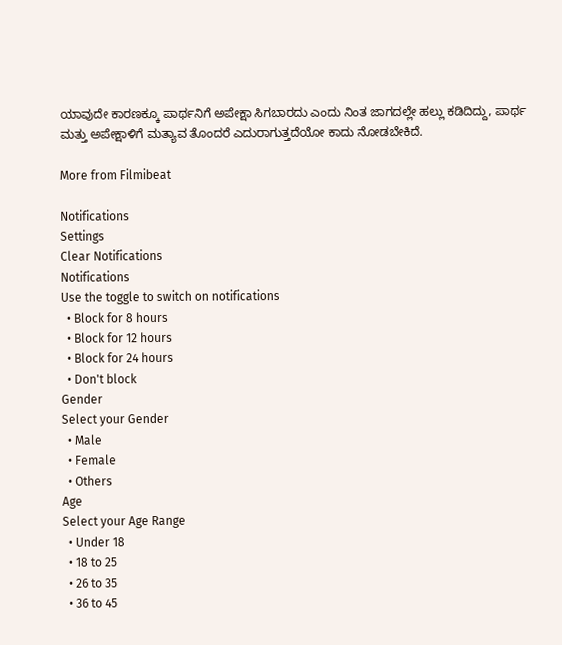ಯಾವುದೇ ಕಾರಣಕ್ಕೂ ಪಾರ್ಥನಿಗೆ ಅಪೇಕ್ಷಾ ಸಿಗಬಾರದು ಎಂದು ನಿಂತ ಜಾಗದಲ್ಲೇ ಹಲ್ಲು ಕಡಿದಿದ್ದು, ಪಾರ್ಥ ಮತ್ತು ಅಪೇಕ್ಷಾಳಿಗೆ ಮತ್ಯಾವ ತೊಂದರೆ ಎದುರಾಗುತ್ತದೆಯೋ ಕಾದು ನೋಡಬೇಕಿದೆ.

More from Filmibeat

Notifications
Settings
Clear Notifications
Notifications
Use the toggle to switch on notifications
  • Block for 8 hours
  • Block for 12 hours
  • Block for 24 hours
  • Don't block
Gender
Select your Gender
  • Male
  • Female
  • Others
Age
Select your Age Range
  • Under 18
  • 18 to 25
  • 26 to 35
  • 36 to 45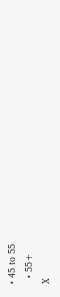• 45 to 55
  • 55+
X